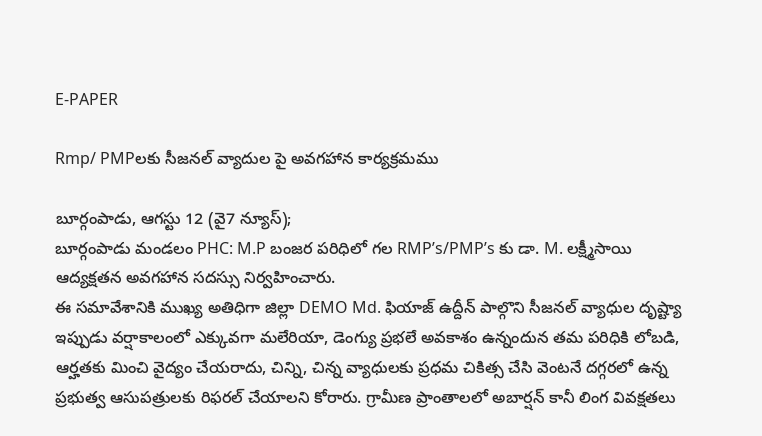E-PAPER

Rmp/ PMPలకు సీజనల్ వ్యాదుల పై అవగహాన కార్యక్రమము

బూర్గంపాడు, ఆగస్టు 12 (వై7 న్యూస్);
బూర్గంపాడు మండలం PHC: M.P బంజర పరిధిలో గల RMP’s/PMP’s కు డా. M. లక్ష్మీసాయి ఆద్యక్షతన అవగహాన సదస్సు నిర్వహించారు.
ఈ సమావేశానికి ముఖ్య అతిధిగా జిల్లా DEMO Md. ఫియాజ్ ఉద్దీన్ పాల్గొని సీజనల్ వ్యాధుల దృష్ట్యా ఇప్పుడు వర్షాకాలంలో ఎక్కువగా మలేరియా, డెంగ్యు ప్రభలే అవకాశం ఉన్నందున తమ పరిధికి లోబడి, ఆర్హతకు మించి వైద్యం చేయరాదు, చిన్ని, చిన్న వ్యాధులకు ప్రధమ చికిత్స చేసి వెంటనే దగ్గరలో ఉన్న ప్రభుత్వ ఆసుపత్రులకు రిఫరల్ చేయాలని కోరారు. గ్రామీణ ప్రాంతాలలో అబార్షన్ కానీ లింగ వివక్షతలు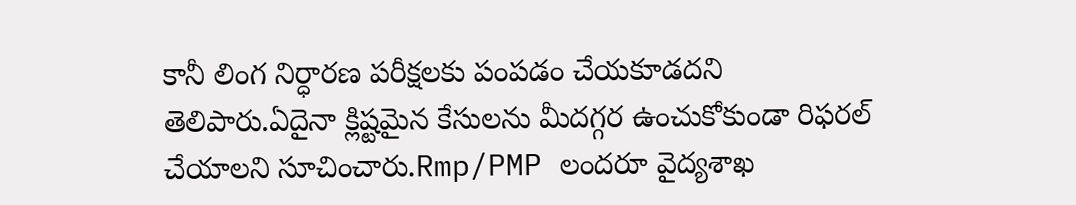కానీ లింగ నిర్ధారణ పరీక్షలకు పంపడం చేయకూడదని తెలిపారు.ఏదైనా క్లిష్టమైన కేసులను మీదగ్గర ఉంచుకోకుండా రిఫరల్ చేయాలని సూచించారు.Rmp/PMP లందరూ వైద్యశాఖ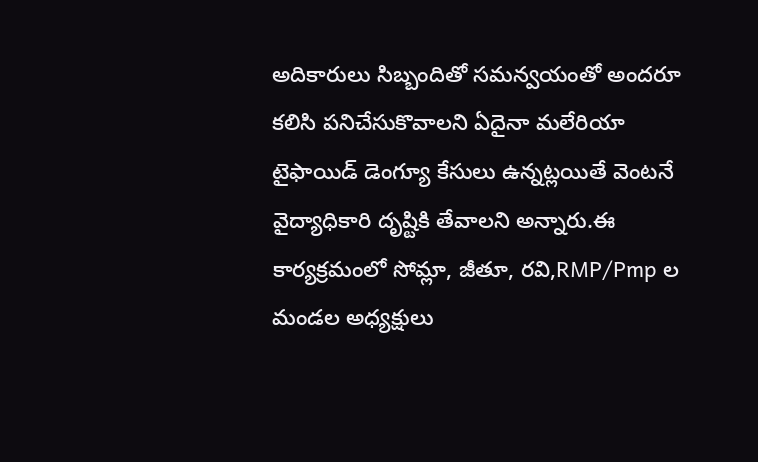అదికారులు సిబ్బందితో సమన్వయంతో అందరూ కలిసి పనిచేసుకొవాలని ఏదైనా మలేరియా టైఫాయిడ్ డెంగ్యూ కేసులు ఉన్నట్లయితే వెంటనే వైద్యాధికారి దృష్టికి తేవాలని అన్నారు.ఈ కార్యక్రమంలో సోమ్లా, జీతూ, రవి,RMP/Pmp ల మండల అధ్యక్షులు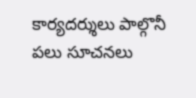కార్యదర్శులు పాల్గొనీ పలు సూచనలు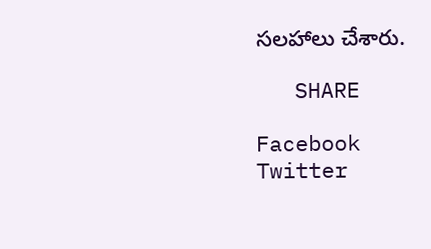సలహాలు చేశారు.

   SHARE

Facebook
Twitter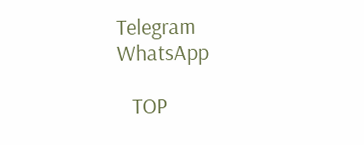Telegram
WhatsApp

   TOP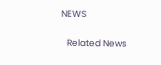NEWS

   Related News